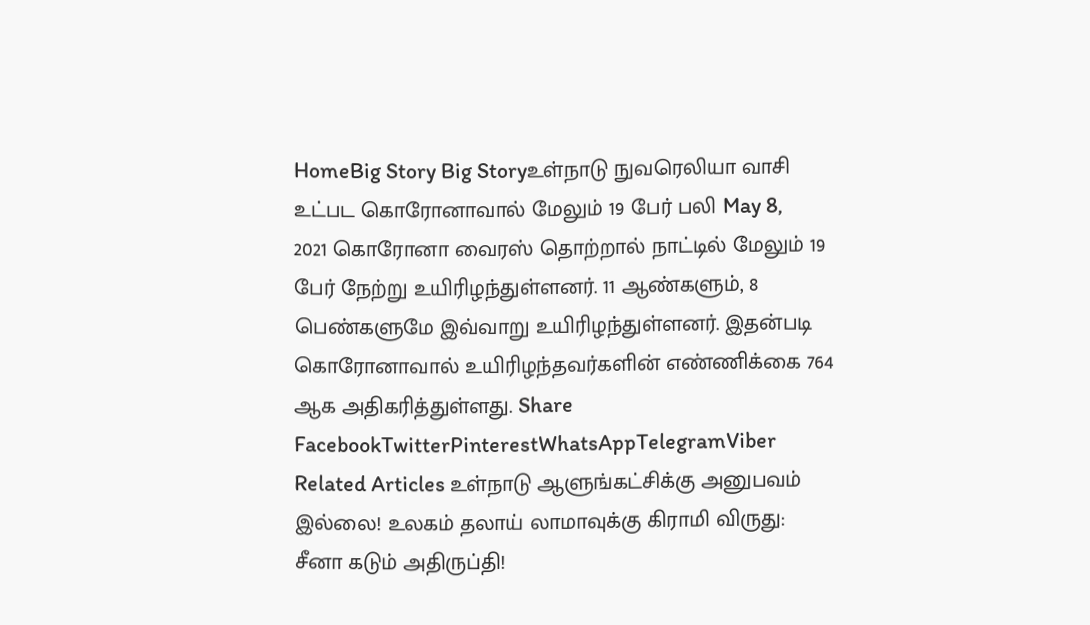HomeBig Story Big Storyஉள்நாடு நுவரெலியா வாசி உட்பட கொரோனாவால் மேலும் 19 பேர் பலி May 8, 2021 கொரோனா வைரஸ் தொற்றால் நாட்டில் மேலும் 19 பேர் நேற்று உயிரிழந்துள்ளனர். 11 ஆண்களும், 8 பெண்களுமே இவ்வாறு உயிரிழந்துள்ளனர். இதன்படி கொரோனாவால் உயிரிழந்தவர்களின் எண்ணிக்கை 764 ஆக அதிகரித்துள்ளது. Share FacebookTwitterPinterestWhatsAppTelegramViber Related Articles உள்நாடு ஆளுங்கட்சிக்கு அனுபவம் இல்லை! உலகம் தலாய் லாமாவுக்கு கிராமி விருது: சீனா கடும் அதிருப்தி!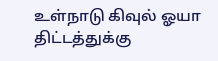உள்நாடு கிவுல் ஓயா திட்டத்துக்கு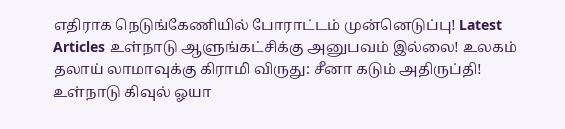எதிராக நெடுங்கேணியில் போராட்டம் முன்னெடுப்பு! Latest Articles உள்நாடு ஆளுங்கட்சிக்கு அனுபவம் இல்லை! உலகம் தலாய் லாமாவுக்கு கிராமி விருது: சீனா கடும் அதிருப்தி! உள்நாடு கிவுல் ஓயா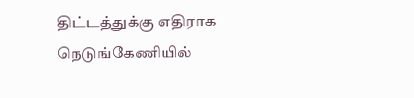திட்டத்துக்கு எதிராக நெடுங்கேணியில்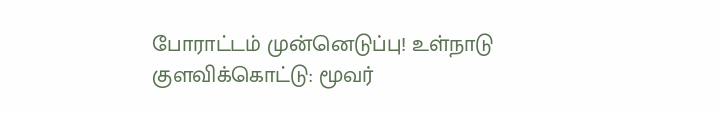போராட்டம் முன்னெடுப்பு! உள்நாடு குளவிக்கொட்டு: மூவர்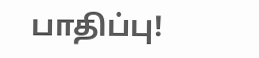பாதிப்பு!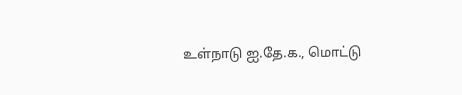உள்நாடு ஐ.தே.க., மொட்டு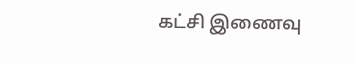கட்சி இணைவு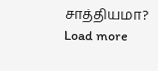சாத்தியமா? Load more